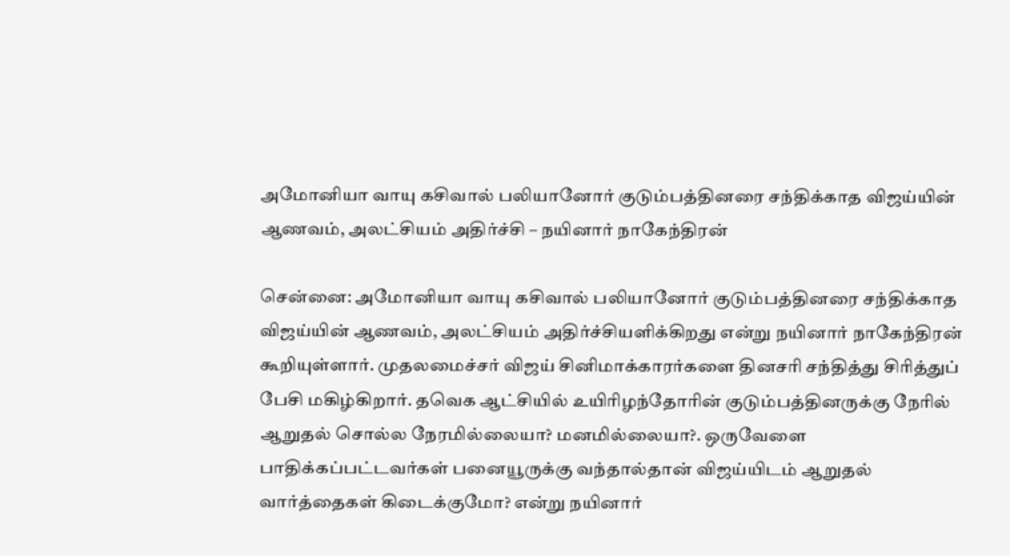அமோனியா வாயு கசிவால் பலியானோர் குடும்பத்தினரை சந்திக்காத விஜய்யின் ஆணவம், அலட்சியம் அதிர்ச்சி – நயினார் நாகேந்திரன்

சென்னை: அமோனியா வாயு கசிவால் பலியானோர் குடும்பத்தினரை சந்திக்காத விஜய்யின் ஆணவம், அலட்சியம் அதிர்ச்சியளிக்கிறது என்று நயினார் நாகேந்திரன் கூறியுள்ளார். முதலமைச்சர் விஜய் சினிமாக்காரர்களை தினசரி சந்தித்து சிரித்துப் பேசி மகிழ்கிறார். தவெக ஆட்சியில் உயிரிழந்தோரின் குடும்பத்தினருக்கு நேரில் ஆறுதல் சொல்ல நேரமில்லையா? மனமில்லையா?. ஒருவேளை பாதிக்கப்பட்டவர்கள் பனையூருக்கு வந்தால்தான் விஜய்யிடம் ஆறுதல் வார்த்தைகள் கிடைக்குமோ? என்று நயினார்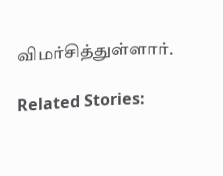விமர்சித்துள்ளார்.

Related Stories: